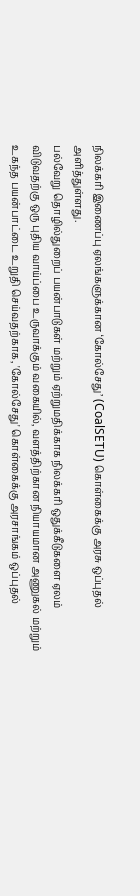நிலக்கரி இணைப்பு ஏலங்களுக்கான ‘கோல்சேது’ (CoalSETU) கொள்கைக்கு அரசு ஒப்புதல் அளித்துள்ளது.
பல்வேறு தொழில்துறைப் பயன்பாடுகள் மற்றும் ஏற்றுமதிக்காக நிலக்கரி ஒதுக்கீடுகளை ஏலம் விடுவதற்கு ஒரு புதிய வாய்ப்பை உருவாக்கும் வகையில், வளத்திற்கான நியாயமான அணுகல் மற்றும் உகந்த பயன்பாட்டை உறுதி செய்வதற்காக, 'கோல்சேது' கொள்கைக்கு அரசாங்கம் ஒப்புதல்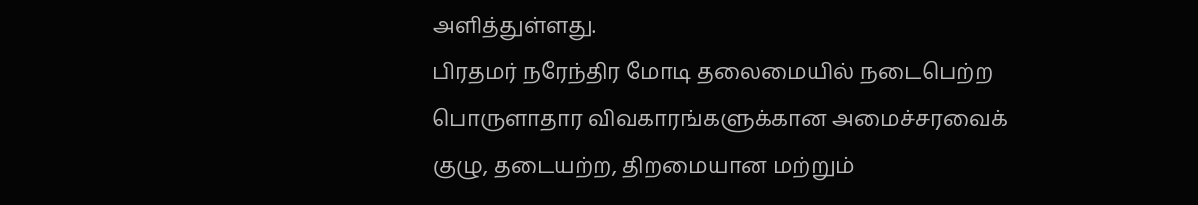அளித்துள்ளது.
பிரதமர் நரேந்திர மோடி தலைமையில் நடைபெற்ற பொருளாதார விவகாரங்களுக்கான அமைச்சரவைக் குழு, தடையற்ற, திறமையான மற்றும்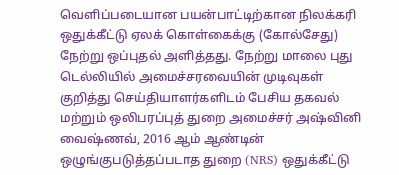வெளிப்படையான பயன்பாட்டிற்கான நிலக்கரி ஒதுக்கீட்டு ஏலக் கொள்கைக்கு (கோல்சேது) நேற்று ஒப்புதல் அளித்தது. நேற்று மாலை புது டெல்லியில் அமைச்சரவையின் முடிவுகள் குறித்து செய்தியாளர்களிடம் பேசிய தகவல் மற்றும் ஒலிபரப்புத் துறை அமைச்சர் அஷ்வினி வைஷ்ணவ், 2016 ஆம் ஆண்டின் ஒழுங்குபடுத்தப்படாத துறை (NRS) ஒதுக்கீட்டு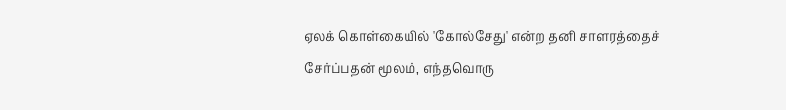ஏலக் கொள்கையில் 'கோல்சேது' என்ற தனி சாளரத்தைச் சேர்ப்பதன் மூலம், எந்தவொரு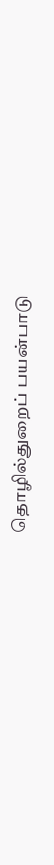தொழில்துறைப் பயன்பாடு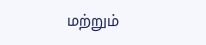மற்றும்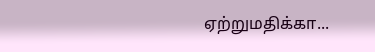ஏற்றுமதிக்கா...